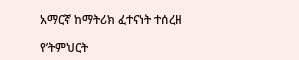አማርኛ ከማትሪክ ፈተናነት ተሰረዘ

የ’ትምህርት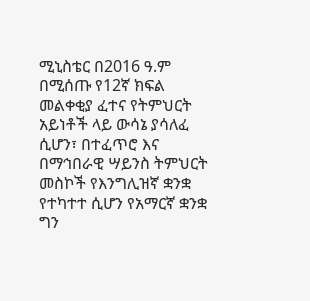ሚኒስቴር በ2016 ዓ.ም በሚሰጡ የ12ኛ ክፍል መልቀቂያ ፈተና የትምህርት አይነቶች ላይ ውሳኔ ያሳለፈ ሲሆን፣ በተፈጥሮ እና በማኅበራዊ ሣይንስ ትምህርት መስኮች የእንግሊዝኛ ቋንቋ የተካተተ ሲሆን የአማርኛ ቋንቋ ግን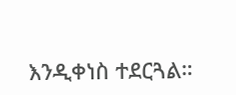እንዲቀነስ ተደርጓል።